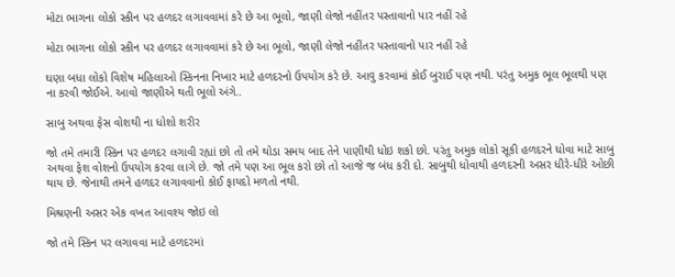મોટા ભાગના લોકો સ્કીન પર હળદર લગાવવામાં કરે છે આ ભૂલો, જાણી લેજો નહીંતર પસ્તાવાનો પાર નહીં રહે

મોટા ભાગના લોકો સ્કીન પર હળદર લગાવવામાં કરે છે આ ભૂલો, જાણી લેજો નહીંતર પસ્તાવાનો પાર નહીં રહે

ઘણા બધા લોકો વિશેષ મહિલાઓ સ્કિનના નિખાર માટે હળદરનો ઉપયોગ કરે છે. આવુ કરવામાં કોઈ બુરાઈ પણ નથી. પરંતુ અમુક ભૂલ ભૂલથી પણ ના કરવી જોઈએ. આવો જાણીએ થતી ભૂલો અંગે..

સાબુ અથવા ફેસ વોશથી ના ધોશો શરીર

જો તમે તમારી સ્કિન પર હળદર લગાવી રહ્યાં છો તો તમે થોડા સમય બાદ તેને પાણીથી ધોઇ શકો છો. પરંતુ અમુક લોકો સૂકી હળદરને ધોવા માટે સાબુ અથવા ફેશ વોશનો ઉપયોગ કરવા લાગે છે. જો તમે પણ આ ભૂલ કરો છો તો આજે જ બંધ કરી દો. સાબુથી ધોવાથી હળદરની અસર ધીરે-ધીરે ઓછી થાય છે. જેનાથી તમને હળદર લગાવવાનો કોઈ ફાયદો મળતો નથી.

મિશ્રણની અસર એક વખત આવશ્ય જોઇ લો

જો તમે સ્કિન પર લગાવવા માટે હળદરમાં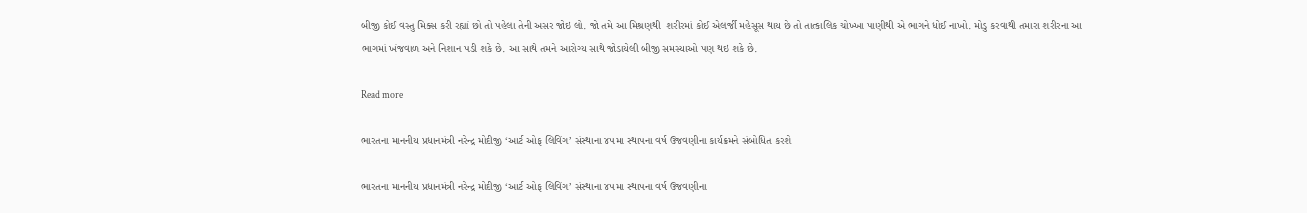બીજી કોઈ વસ્તુ મિક્સ કરી રહ્યાં છો તો પહેલા તેની અસર જોઇ લો. જો તમે આ મિશ્રણથી  શરીરમાં કોઈ એલર્જી મહેસૂસ થાય છે તો તાત્કાલિક ચોખ્ખા પાણીથી એ ભાગને ધોઈ નાખો. મોડુ કરવાથી તમારા શરીરના આ ભાગમાં ખંજવાળ અને નિશાન પડી શકે છે. આ સાથે તમને આરોગ્ય સાથે જોડાયેલી બીજી સમસ્યાઓ પણ થઇ શકે છે.

Read more

ભારતના માનનીય પ્રધાનમંત્રી નરેન્દ્ર મોદીજી ‘આર્ટ ઓફ લિવિંગ’ સંસ્થાના ૪૫મા સ્થાપના વર્ષ ઉજવણીના કાર્યક્રમને સંબોધિત કરશે

ભારતના માનનીય પ્રધાનમંત્રી નરેન્દ્ર મોદીજી ‘આર્ટ ઓફ લિવિંગ’ સંસ્થાના ૪૫મા સ્થાપના વર્ષ ઉજવણીના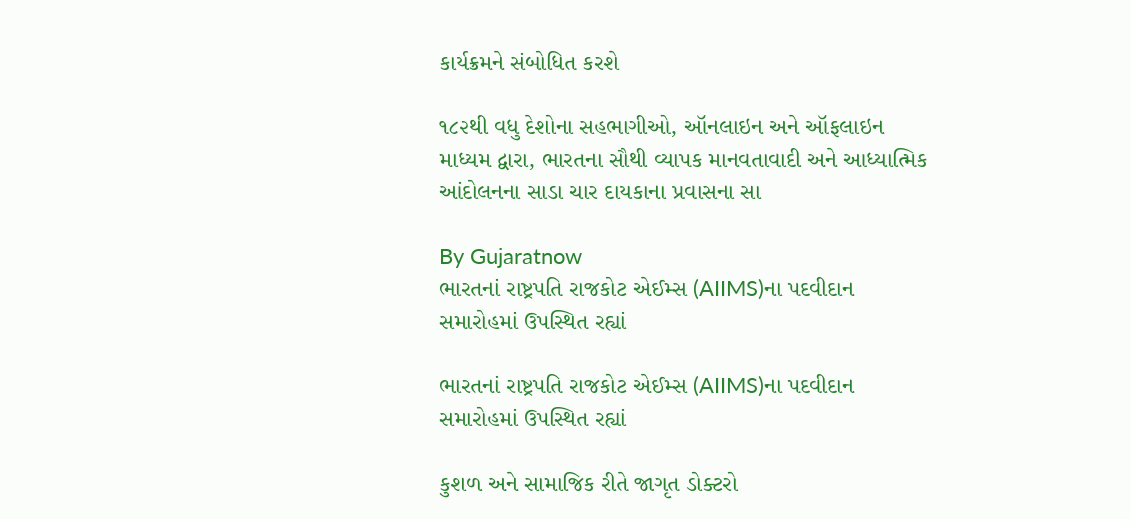કાર્યક્રમને સંબોધિત કરશે

૧૮૨થી વધુ દેશોના સહભાગીઓ, ઑનલાઇન અને ઑફલાઇન માધ્યમ દ્વારા, ભારતના સૌથી વ્યાપક માનવતાવાદી અને આધ્યાત્મિક આંદોલનના સાડા ચાર દાયકાના પ્રવાસના સા

By Gujaratnow
ભારતનાં રાષ્ટ્રપતિ રાજકોટ એઈમ્સ (AIIMS)ના પદવીદાન સમારોહમાં ઉપસ્થિત રહ્યાં

ભારતનાં રાષ્ટ્રપતિ રાજકોટ એઈમ્સ (AIIMS)ના પદવીદાન સમારોહમાં ઉપસ્થિત રહ્યાં

કુશળ અને સામાજિક રીતે જાગૃત ડોક્ટરો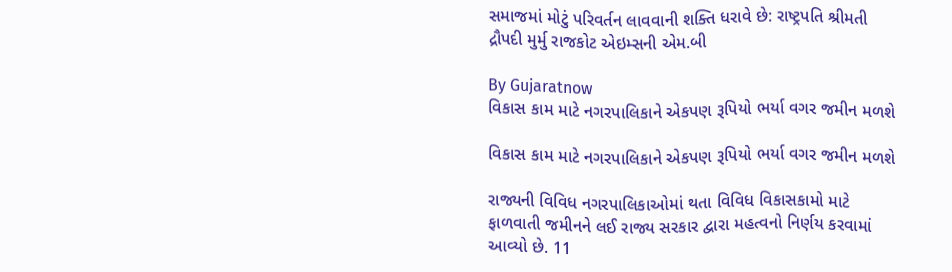સમાજમાં મોટું પરિવર્તન લાવવાની શક્તિ ધરાવે છે: રાષ્ટ્રપતિ શ્રીમતી દ્રૌપદી મુર્મુ રાજકોટ એઇમ્સની એમ.બી

By Gujaratnow
વિકાસ કામ માટે નગરપાલિકાને એકપણ રૂપિયો ભર્યા વગર જમીન મળશે

વિકાસ કામ માટે નગરપાલિકાને એકપણ રૂપિયો ભર્યા વગર જમીન મળશે

રાજ્યની વિવિધ નગરપાલિકાઓમાં થતા વિવિધ વિકાસકામો માટે ફાળવાતી જમીનને લઈ રાજ્ય સરકાર દ્વારા મહત્વનો નિર્ણય કરવામાં આવ્યો છે. 11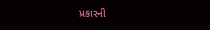પ્રકારની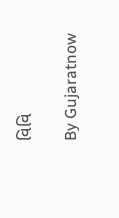વિવિ

By Gujaratnow